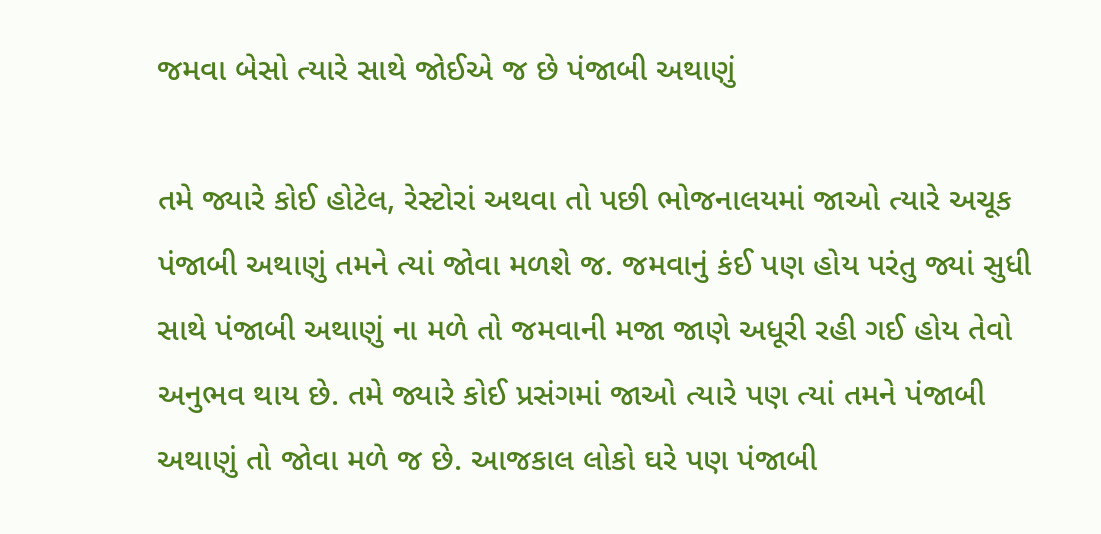જમવા બેસો ત્યારે સાથે જોઈએ જ છે પંજાબી અથાણું

તમે જ્યારે કોઈ હોટેલ, રેસ્ટોરાં અથવા તો પછી ભોજનાલયમાં જાઓ ત્યારે અચૂક પંજાબી અથાણું તમને ત્યાં જોવા મળશે જ. જમવાનું કંઈ પણ હોય પરંતુ જ્યાં સુધી સાથે પંજાબી અથાણું ના મળે તો જમવાની મજા જાણે અધૂરી રહી ગઈ હોય તેવો અનુભવ થાય છે. તમે જ્યારે કોઈ પ્રસંગમાં જાઓ ત્યારે પણ ત્યાં તમને પંજાબી અથાણું તો જોવા મળે જ છે. આજકાલ લોકો ઘરે પણ પંજાબી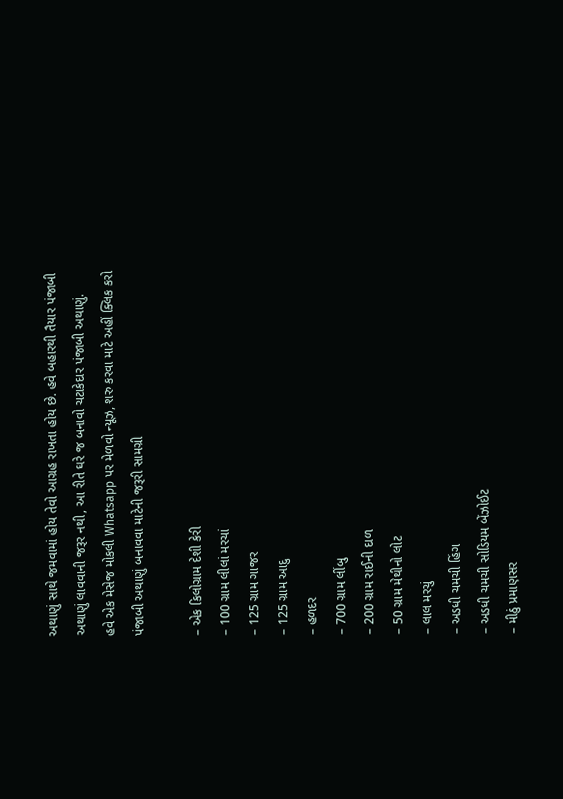અથાણું સાથે જમવામાં હોય તેવો આગ્રહ રાખતા હોય છે. હવે બહારથી તૈયાર પંજાબી અથાણું લાવવાની જરૂર નથી, આ રીતે ઘરે જ બનાવો ચટાકેદાર પંજાબી અથાણું.
હવે એક મેસેજ મોકલી Whatsapp પર મેળવો ન્યૂઝ, શરુ કરવા માટે અહીં ક્લિક કરો
પંજાબી અથાણું બનાવવા માટેની જરૂરી સામગ્રી

– એક કિલોગ્રામ દેશી કેરી
– 100 ગ્રામ લીલાં મરચાં
– 125 ગ્રામ ગાજર
– 125 ગ્રામ આદુ
– હળદર
– 700 ગ્રામ લીંબુ
– 200 ગ્રામ રાઈની દાળ
– 50 ગ્રામ મેથીનો લોટ
– લાલ મરચું
– અડધી ચમચી હિંગ
– અડધી ચમચી સોડિયમ બેંઝોઈટ
– મીઠું પ્રમાણસર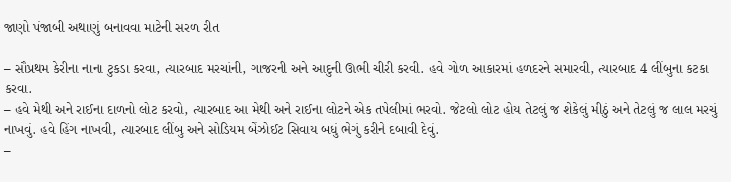જાણો પંજાબી અથાણું બનાવવા માટેની સરળ રીત

– સૌપ્રથમ કેરીના નાના ટુકડા કરવા, ત્યારબાદ મરચાંની, ગાજરની અને આદુની ઊભી ચીરી કરવી. હવે ગોળ આકારમાં હળદરને સમારવી, ત્યારબાદ 4 લીંબુના કટકા કરવા.
– હવે મેથી અને રાઈના દાળનો લોટ કરવો, ત્યારબાદ આ મેથી અને રાઈના લોટને એક તપેલીમાં ભરવો. જેટલો લોટ હોય તેટલું જ શેકેલું મીઠું અને તેટલું જ લાલ મરચું નાખવું. હવે હિંગ નાખવી, ત્યારબાદ લીંબુ અને સોડિયમ બેંઝોઈટ સિવાય બધું ભેગું કરીને દબાવી દેવું.
–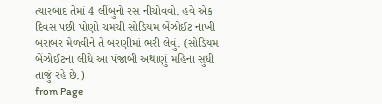ત્યારબાદ તેમાં 4 લીંબુનો રસ નીચોવવો. હવે એક દિવસ પછી પોણો ચમચી સોડિયમ બેંઝોઈટ નાખી બરાબર મેળવીને તે બરણીમાં ભરી લેવું. (સોડિયમ બેંઝોઈટના લીધે આ પંજાબી અથાણું મહિના સુધી તાજું રહે છે.)
from Page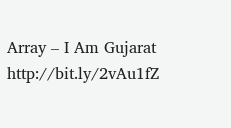Array – I Am Gujarat http://bit.ly/2vAu1fZ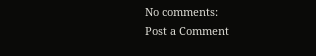No comments:
Post a Comment